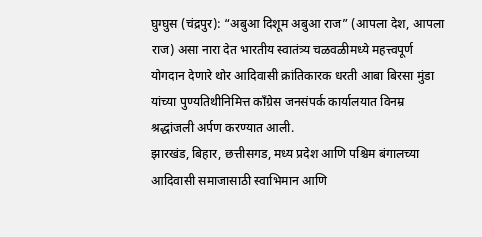घुग्घुस (चंद्रपुर): “अबुआ दिशूम अबुआ राज” (आपला देश, आपला राज) असा नारा देत भारतीय स्वातंत्र्य चळवळीमध्ये महत्त्वपूर्ण योगदान देणारे थोर आदिवासी क्रांतिकारक धरती आबा बिरसा मुंडा यांच्या पुण्यतिथीनिमित्त काँग्रेस जनसंपर्क कार्यालयात विनम्र श्रद्धांजली अर्पण करण्यात आली.
झारखंड, बिहार, छत्तीसगड, मध्य प्रदेश आणि पश्चिम बंगालच्या आदिवासी समाजासाठी स्वाभिमान आणि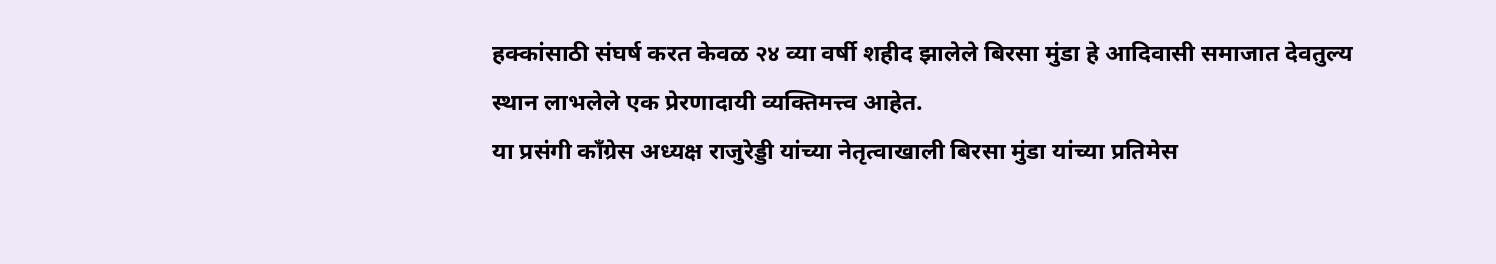हक्कांसाठी संघर्ष करत केवळ २४ व्या वर्षी शहीद झालेले बिरसा मुंडा हे आदिवासी समाजात देवतुल्य स्थान लाभलेले एक प्रेरणादायी व्यक्तिमत्त्व आहेत.
या प्रसंगी काँग्रेस अध्यक्ष राजुरेड्डी यांच्या नेतृत्वाखाली बिरसा मुंडा यांच्या प्रतिमेस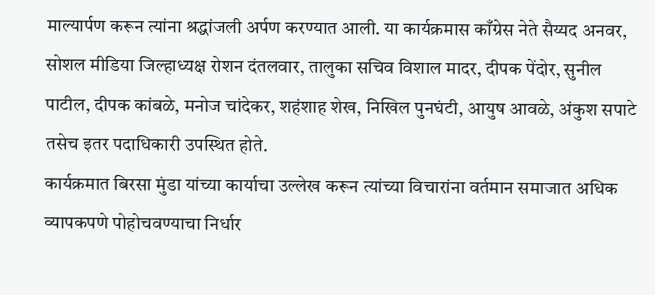माल्यार्पण करून त्यांना श्रद्धांजली अर्पण करण्यात आली. या कार्यक्रमास काँग्रेस नेते सैय्यद अनवर, सोशल मीडिया जिल्हाध्यक्ष रोशन दंतलवार, तालुका सचिव विशाल मादर, दीपक पेंदोर, सुनील पाटील, दीपक कांबळे, मनोज चांदेकर, शहंशाह शेख, निखिल पुनघंटी, आयुष आवळे, अंकुश सपाटे तसेच इतर पदाधिकारी उपस्थित होते.
कार्यक्रमात बिरसा मुंडा यांच्या कार्याचा उल्लेख करून त्यांच्या विचारांना वर्तमान समाजात अधिक व्यापकपणे पोहोचवण्याचा निर्धार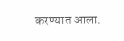करण्यात आला.